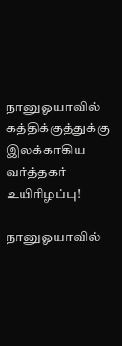நானுஓயாவில் கத்திக்குத்துக்கு இலக்காகிய வர்த்தகர் உயிரிழப்பு!

நானுஓயாவில்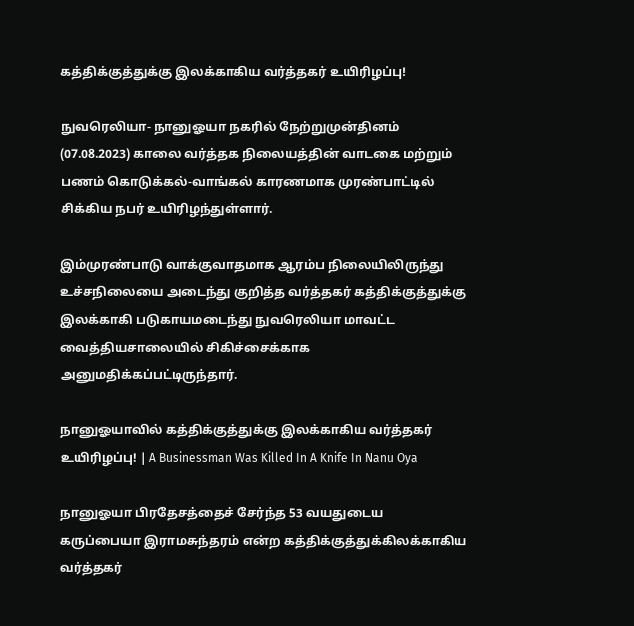கத்திக்குத்துக்கு இலக்காகிய வர்த்தகர் உயிரிழப்பு!

நுவரெலியா- நானுஓயா நகரில் நேற்றுமுன்தினம் (07.08.2023) காலை வர்த்தக நிலையத்தின் வாடகை மற்றும் பணம் கொடுக்கல்-வாங்கல் காரணமாக முரண்பாட்டில் சிக்கிய நபர் உயிரிழந்துள்ளார்.

இம்முரண்பாடு வாக்குவாதமாக ஆரம்ப நிலையிலிருந்து உச்சநிலையை அடைந்து குறித்த வர்த்தகர் கத்திக்குத்துக்கு இலக்காகி படுகாயமடைந்து நுவரெலியா மாவட்ட வைத்தியசாலையில் சிகிச்சைக்காக அனுமதிக்கப்பட்டிருந்தார்.

நானுஓயாவில் கத்திக்குத்துக்கு இலக்காகிய வர்த்தகர் உயிரிழப்பு! | A Businessman Was Killed In A Knife In Nanu Oya

நானுஓயா பிரதேசத்தைச் சேர்ந்த 53 வயதுடைய கருப்பையா இராமசுந்தரம் என்ற கத்திக்குத்துக்கிலக்காகிய வர்த்தகர்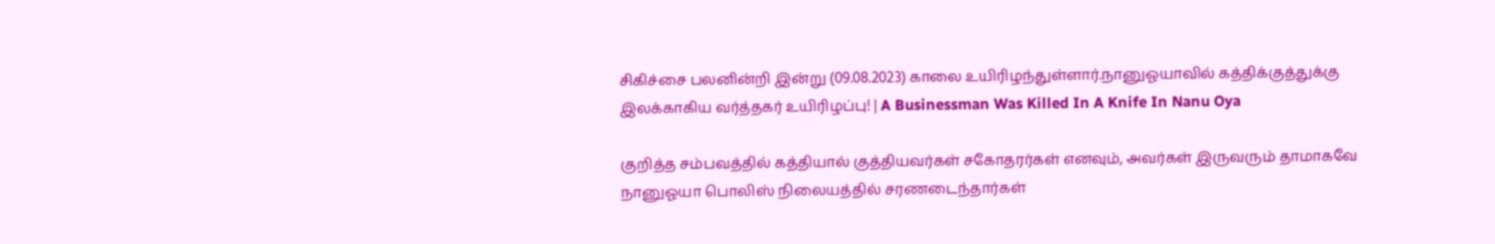சிகிச்சை பலனின்றி இன்று (09.08.2023) காலை உயிரிழந்துள்ளார்.நானுஓயாவில் கத்திக்குத்துக்கு இலக்காகிய வர்த்தகர் உயிரிழப்பு! | A Businessman Was Killed In A Knife In Nanu Oya

குறித்த சம்பவத்தில் கத்தியால் குத்தியவர்கள் சகோதரர்கள் எனவும், அவர்கள் இருவரும் தாமாகவே நானுஓயா பொலிஸ் நிலையத்தில் சரணடைந்தார்கள்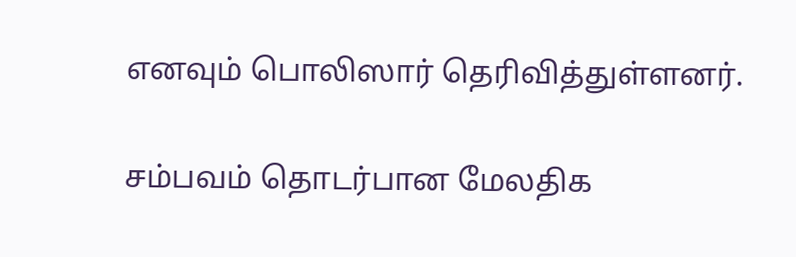எனவும் பொலிஸார் தெரிவித்துள்ளனர்.

சம்பவம் தொடர்பான மேலதிக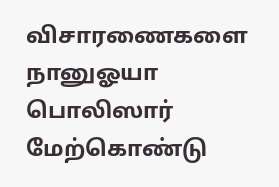விசாரணைகளை நானுஓயா பொலிஸார் மேற்கொண்டு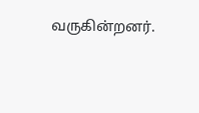வருகின்றனர்.